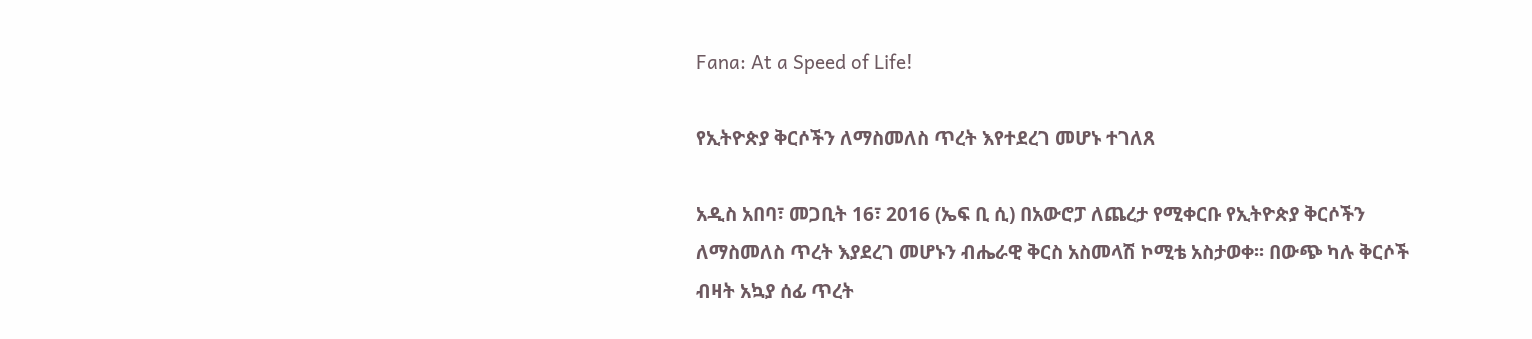Fana: At a Speed of Life!

የኢትዮጵያ ቅርሶችን ለማስመለስ ጥረት እየተደረገ መሆኑ ተገለጸ

አዲስ አበባ፣ መጋቢት 16፣ 2016 (ኤፍ ቢ ሲ) በአውሮፓ ለጨረታ የሚቀርቡ የኢትዮጵያ ቅርሶችን ለማስመለስ ጥረት እያደረገ መሆኑን ብሔራዊ ቅርስ አስመላሽ ኮሚቴ አስታወቀ፡፡ በውጭ ካሉ ቅርሶች ብዛት አኳያ ሰፊ ጥረት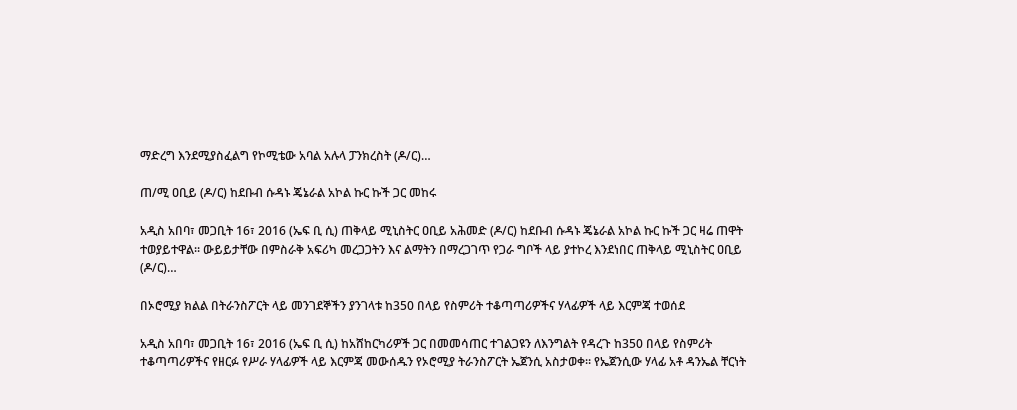ማድረግ እንደሚያስፈልግ የኮሚቴው አባል አሉላ ፓንክረስት (ዶ/ር)…

ጠ/ሚ ዐቢይ (ዶ/ር) ከደቡብ ሱዳኑ ጄኔራል አኮል ኩር ኩች ጋር መከሩ

አዲስ አበባ፣ መጋቢት 16፣ 2016 (ኤፍ ቢ ሲ) ጠቅላይ ሚኒስትር ዐቢይ አሕመድ (ዶ/ር) ከደቡብ ሱዳኑ ጄኔራል አኮል ኩር ኩች ጋር ዛሬ ጠዋት ተወያይተዋል፡፡ ውይይታቸው በምስራቅ አፍሪካ መረጋጋትን እና ልማትን በማረጋገጥ የጋራ ግቦች ላይ ያተኮረ እንደነበር ጠቅላይ ሚኒስትር ዐቢይ (ዶ/ር)…

በኦሮሚያ ክልል በትራንስፖርት ላይ መንገደኞችን ያንገላቱ ከ350 በላይ የስምሪት ተቆጣጣሪዎችና ሃላፊዎች ላይ እርምጃ ተወሰደ

አዲስ አበባ፣ መጋቢት 16፣ 2016 (ኤፍ ቢ ሲ) ከአሸከርካሪዎች ጋር በመመሳጠር ተገልጋዩን ለእንግልት የዳረጉ ከ350 በላይ የስምሪት ተቆጣጣሪዎችና የዘርፉ የሥራ ሃላፊዎች ላይ እርምጃ መውሰዱን የኦሮሚያ ትራንስፖርት ኤጀንሲ አስታወቀ። የኤጀንሲው ሃላፊ አቶ ዳንኤል ቸርነት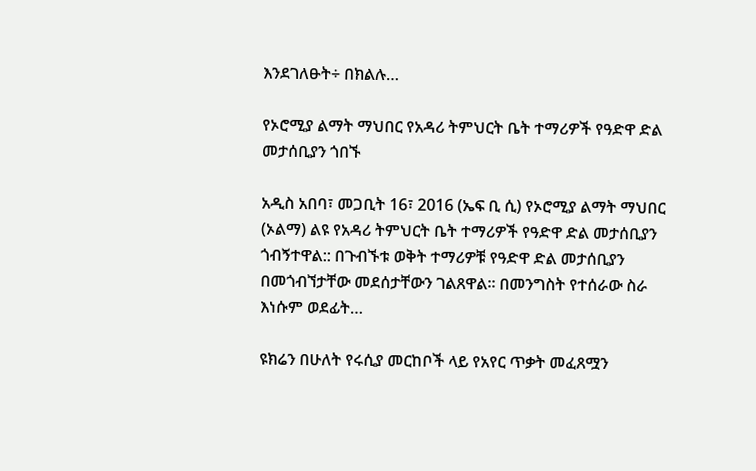እንደገለፁት÷ በክልሉ…

የኦሮሚያ ልማት ማህበር የአዳሪ ትምህርት ቤት ተማሪዎች የዓድዋ ድል መታሰቢያን ጎበኙ

አዲስ አበባ፣ መጋቢት 16፣ 2016 (ኤፍ ቢ ሲ) የኦሮሚያ ልማት ማህበር (ኦልማ) ልዩ የአዳሪ ትምህርት ቤት ተማሪዎች የዓድዋ ድል መታሰቢያን ጎብኝተዋል:: በጉብኙቱ ወቅት ተማሪዎቹ የዓድዋ ድል መታሰቢያን በመጎብኘታቸው መደሰታቸውን ገልጸዋል፡፡ በመንግስት የተሰራው ስራ እነሱም ወደፊት…

ዩክሬን በሁለት የሩሲያ መርከቦች ላይ የአየር ጥቃት መፈጸሟን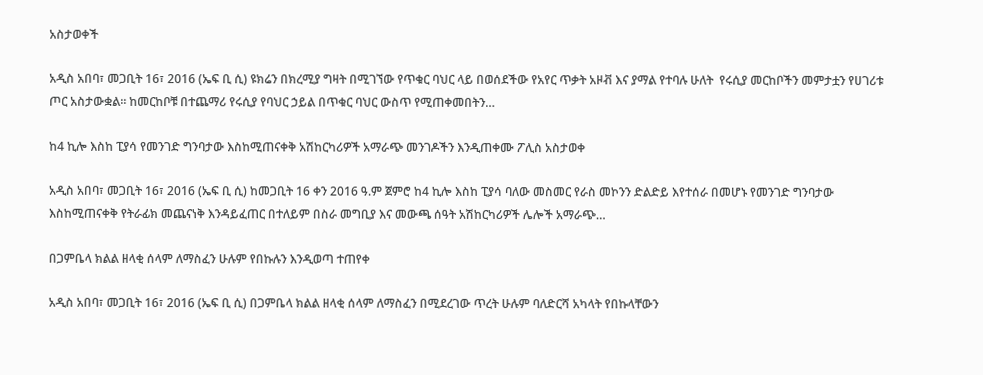አስታወቀች

አዲስ አበባ፣ መጋቢት 16፣ 2016 (ኤፍ ቢ ሲ) ዩክሬን በክረሚያ ግዛት በሚገኘው የጥቁር ባህር ላይ በወሰደችው የአየር ጥቃት አዞቭ እና ያማል የተባሉ ሁለት  የሩሲያ መርከቦችን መምታቷን የሀገሪቱ ጦር አስታውቋል፡፡ ከመርከቦቹ በተጨማሪ የሩሲያ የባህር ኃይል በጥቁር ባህር ውስጥ የሚጠቀመበትን…

ከ4 ኪሎ እስከ ፒያሳ የመንገድ ግንባታው እስከሚጠናቀቅ አሽከርካሪዎች አማራጭ መንገዶችን እንዲጠቀሙ ፖሊስ አስታወቀ

አዲስ አበባ፣ መጋቢት 16፣ 2016 (ኤፍ ቢ ሲ) ከመጋቢት 16 ቀን 2016 ዓ.ም ጀምሮ ከ4 ኪሎ እስከ ፒያሳ ባለው መስመር የራስ መኮንን ድልድይ እየተሰራ በመሆኑ የመንገድ ግንባታው እስከሚጠናቀቅ የትራፊክ መጨናነቅ እንዳይፈጠር በተለይም በስራ መግቢያ እና መውጫ ሰዓት አሽከርካሪዎች ሌሎች አማራጭ…

በጋምቤላ ክልል ዘላቂ ሰላም ለማስፈን ሁሉም የበኩሉን እንዲወጣ ተጠየቀ

አዲስ አበባ፣ መጋቢት 16፣ 2016 (ኤፍ ቢ ሲ) በጋምቤላ ክልል ዘላቂ ሰላም ለማስፈን በሚደረገው ጥረት ሁሉም ባለድርሻ አካላት የበኩላቸውን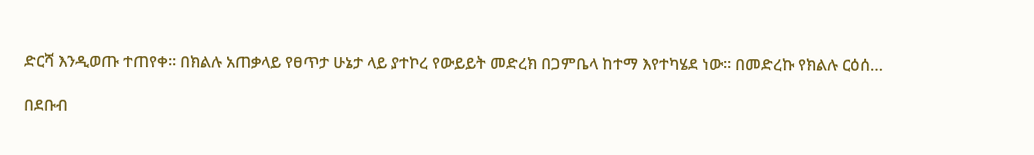ድርሻ እንዲወጡ ተጠየቀ፡፡ በክልሉ አጠቃላይ የፀጥታ ሁኔታ ላይ ያተኮረ የውይይት መድረክ በጋምቤላ ከተማ እየተካሄደ ነው። በመድረኩ የክልሉ ርዕሰ…

በደቡብ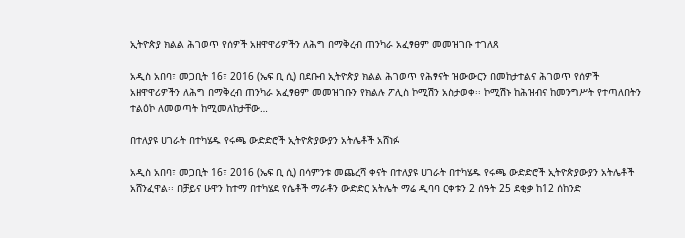ኢትዮጵያ ክልል ሕገወጥ የሰዎች አዘዋዋሪዎችን ለሕግ በማቅረብ ጠንካራ አፈፃፀም መመዝገቡ ተገለጸ

አዲስ አበባ፣ መጋቢት 16፣ 2016 (ኤፍ ቢ ሲ) በደቡብ ኢትዮጵያ ክልል ሕገወጥ የሕፃናት ዝውውርን በመከታተልና ሕገወጥ የሰዎች አዘዋዋሪዎችን ለሕግ በማቅረብ ጠንካራ አፈፃፀም መመዝገቡን የክልሉ ፖሊስ ኮሚሽን አስታወቀ፡፡ ኮሚሽኑ ከሕዝብና ከመንግሥት የተጣለበትን ተልዕኮ ለመወጣት ከሚመለከታቸው…

በተለያዩ ሀገራት በተካሄዱ የሩጫ ውድድሮች ኢትዮጵያውያን አትሌቶች አሸነፉ

አዲስ አበባ፣ መጋቢት 16፣ 2016 (ኤፍ ቢ ሲ) በሳምንቱ መጨረሻ ቀናት በተለያዩ ሀገራት በተካሄዱ የሩጫ ውድድሮች ኢትዮጵያውያን አትሌቶች አሸንፈዋል፡፡ በቻይና ሁዋን ከተማ በተካሄደ የሴቶች ማራቶን ውድድር አትሌት ማሬ ዲባባ ርቀቱን 2 ሰዓት 25 ደቂቃ ከ12 ሰከንድ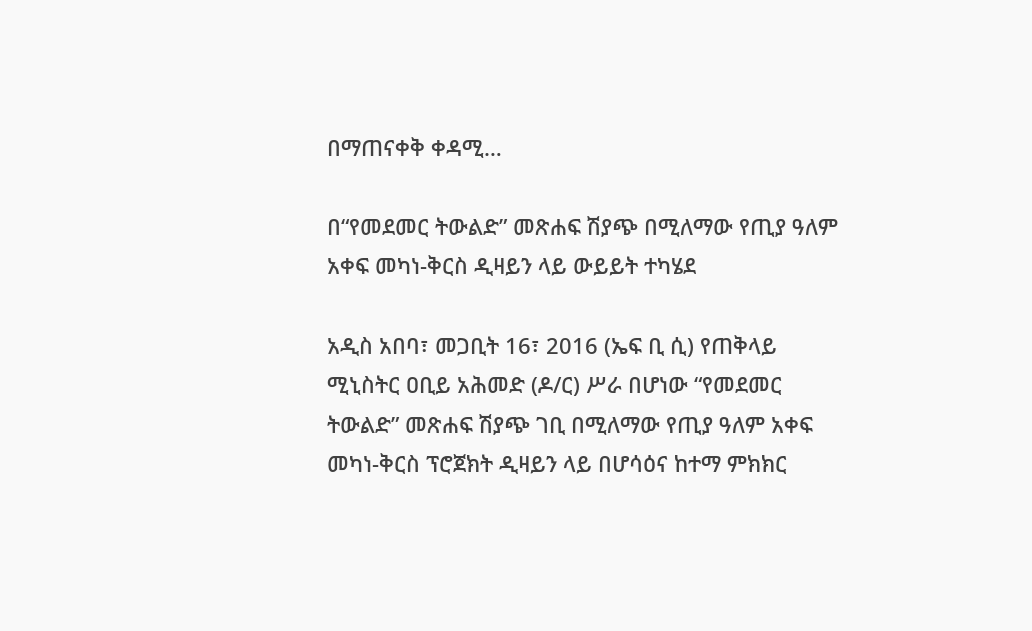በማጠናቀቅ ቀዳሚ…

በ“የመደመር ትውልድ” መጽሐፍ ሽያጭ በሚለማው የጢያ ዓለም አቀፍ መካነ-ቅርስ ዲዛይን ላይ ውይይት ተካሄደ

አዲስ አበባ፣ መጋቢት 16፣ 2016 (ኤፍ ቢ ሲ) የጠቅላይ ሚኒስትር ዐቢይ አሕመድ (ዶ/ር) ሥራ በሆነው “የመደመር ትውልድ” መጽሐፍ ሽያጭ ገቢ በሚለማው የጢያ ዓለም አቀፍ መካነ-ቅርስ ፕሮጀክት ዲዛይን ላይ በሆሳዕና ከተማ ምክክር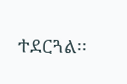ተደርጓል፡፡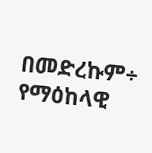በመድረኩም÷ የማዕከላዊ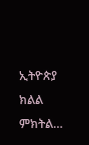ኢትዮጵያ ክልል ምክትል…